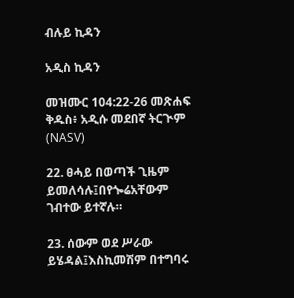ብሉይ ኪዳን

አዲስ ኪዳን

መዝሙር 104:22-26 መጽሐፍ ቅዱስ፥ አዲሱ መደበኛ ትርጒም (NASV)

22. ፀሓይ በወጣች ጊዜም ይመለሳሉ፤በየጐሬአቸውም ገብተው ይተኛሉ።

23. ሰውም ወደ ሥራው ይሄዳል፤እስኪመሽም በተግባሩ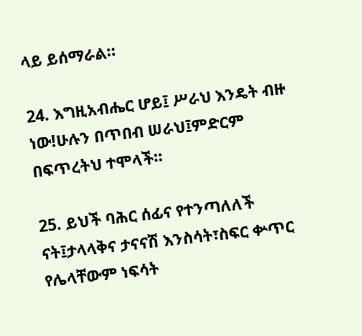ላይ ይሰማራል።

24. እግዚአብሔር ሆይ፤ ሥራህ እንዴት ብዙ ነው!ሁሉን በጥበብ ሠራህ፤ምድርም በፍጥረትህ ተሞላች።

25. ይህች ባሕር ሰፊና የተንጣለለች ናት፤ታላላቅና ታናናሽ እንስሳት፣ስፍር ቍጥር የሌላቸውም ነፍሳት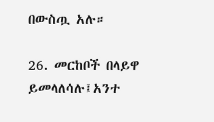በውስጧ አሉ።

26. መርከቦች በላይዋ ይመላለሳሉ፤አንተ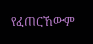የፈጠርኸውም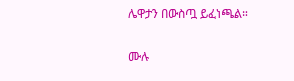ሌዋታን በውስጧ ይፈነጫል።

ሙሉ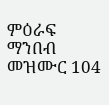ምዕራፍ ማንበብ መዝሙር 104